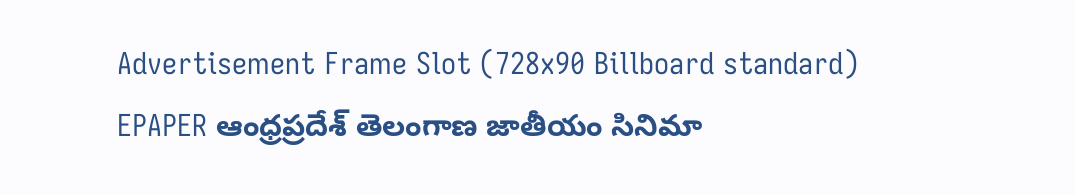Advertisement Frame Slot (728x90 Billboard standard)
EPAPER ఆంధ్రప్రదేశ్ తెలంగాణ జాతీయం సినిమా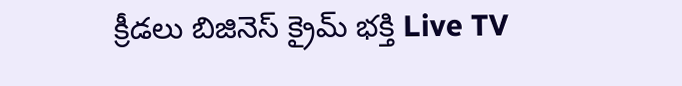క్రీడలు బిజినెస్ క్రైమ్ భక్తి Live TV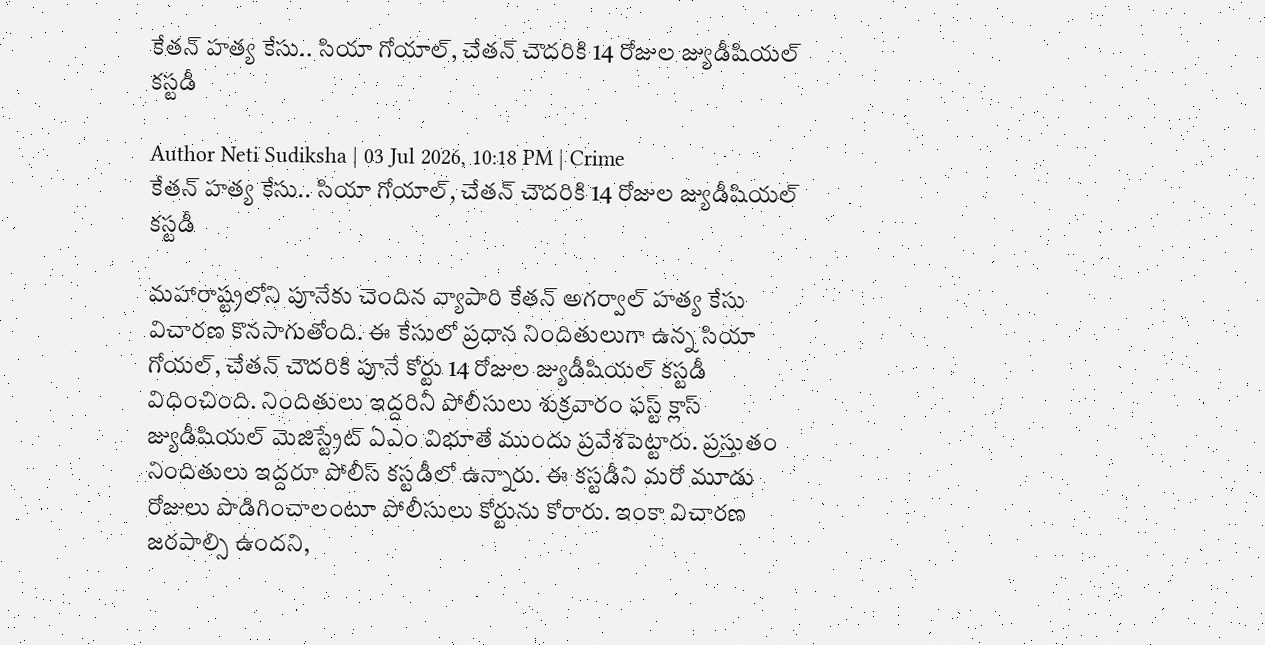కేతన్ హత్య కేసు.. సియా గోయాల్, చేతన్ చౌదరికి 14 రోజుల జ్యుడీషియల్ కస్టడీ

Author Neti Sudiksha | 03 Jul 2026, 10:18 PM | Crime
కేతన్ హత్య కేసు.. సియా గోయాల్, చేతన్ చౌదరికి 14 రోజుల జ్యుడీషియల్ కస్టడీ

మహారాష్ట్రలోని పూనేకు చెందిన వ్యాపారి కేతన్ అగర్వాల్ హత్య కేసు విచారణ కొనసాగుతోంది. ఈ కేసులో ప్రధాన నిందితులుగా ఉన్న సియా గోయల్, చేతన్ చౌదరికి పూనే కోర్టు 14 రోజుల జ్యుడీషియల్ కస్టడీ విధించింది. నిందితులు ఇద్దరినీ పోలీసులు శుక్రవారం ఫస్ట్ క్లాస్ జ్యుడీషియల్ మెజిస్ట్రేట్ ఏఎం విభూతే ముందు ప్రవేశపెట్టారు. ప్రస్తుతం నిందితులు ఇద్దరూ పోలీస్ కస్టడీలో ఉన్నారు. ఈ కస్టడీని మరో మూడు రోజులు పొడిగించాలంటూ పోలీసులు కోర్టును కోరారు. ఇంకా విచారణ జరపాల్సి ఉందని,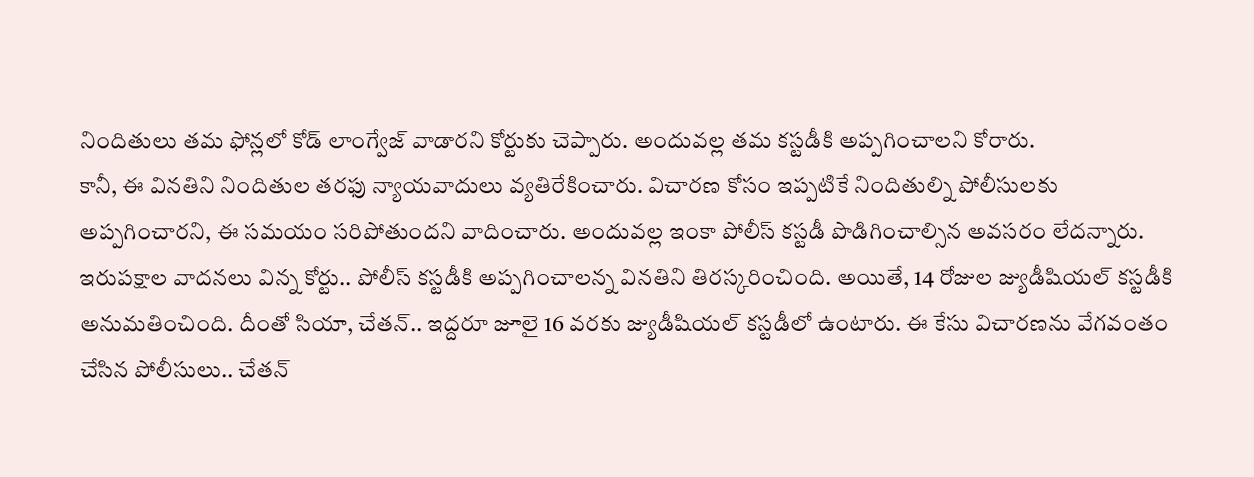నిందితులు తమ ఫోన్లలో కోడ్ లాంగ్వేజ్ వాడారని కోర్టుకు చెప్పారు. అందువల్ల తమ కస్టడీకి అప్పగించాలని కోరారు.
కానీ, ఈ వినతిని నిందితుల తరఫు న్యాయవాదులు వ్యతిరేకించారు. విచారణ కోసం ఇప్పటికే నిందితుల్ని పోలీసులకు అప్పగించారని, ఈ సమయం సరిపోతుందని వాదించారు. అందువల్ల ఇంకా పోలీస్ కస్టడీ పొడిగించాల్సిన అవసరం లేదన్నారు. ఇరుపక్షాల వాదనలు విన్న కోర్టు.. పోలీస్ కస్టడీకి అప్పగించాలన్న వినతిని తిరస్కరించింది. అయితే, 14 రోజుల జ్యుడీషియల్ కస్టడీకి అనుమతించింది. దీంతో సియా, చేతన్.. ఇద్దరూ జూలై 16 వరకు జ్యుడీషియల్ కస్టడీలో ఉంటారు. ఈ కేసు విచారణను వేగవంతం చేసిన పోలీసులు.. చేతన్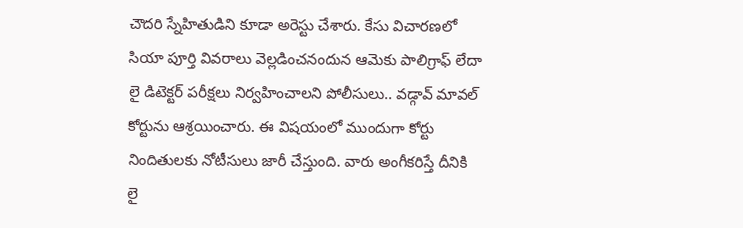చౌదరి స్నేహితుడిని కూడా అరెస్టు చేశారు. కేసు విచారణలో సియా పూర్తి వివరాలు వెల్లడించనందున ఆమెకు పాలిగ్రాఫ్‌ లేదా లై డిటెక్టర్ పరీక్షలు నిర్వహించాలని పోలీసులు.. వడ్గావ్ మావల్ కోర్టును ఆశ్రయించారు. ఈ విషయంలో ముందుగా కోర్టు నిందితులకు నోటీసులు జారీ చేస్తుంది. వారు అంగీకరిస్తే దీనికి లై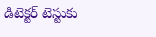డిటెక్టర్ టెస్టుకు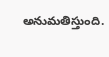అనుమతిస్తుంది.